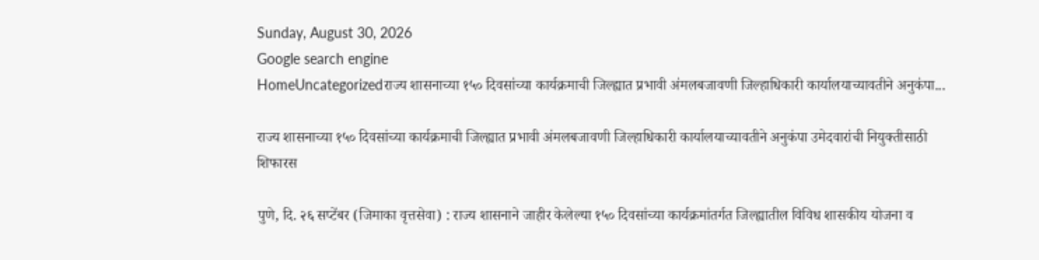Sunday, August 30, 2026
Google search engine
HomeUncategorizedराज्य शासनाच्या १५० दिवसांच्या कार्यक्रमाची जिल्ह्यात प्रभावी अंमलबजावणी जिल्हाधिकारी कार्यालयाच्यावतीने अनुकंपा...

राज्य शासनाच्या १५० दिवसांच्या कार्यक्रमाची जिल्ह्यात प्रभावी अंमलबजावणी जिल्हाधिकारी कार्यालयाच्यावतीने अनुकंपा उमेदवारांची नियुक्तीसाठी शिफारस

पुणे, दि. २६ सप्टेंबर (जिमाका वृत्तसेवा) : राज्य शासनाने जाहीर केलेल्या १५० दिवसांच्या कार्यक्रमांतर्गत जिल्ह्यातील विविध शासकीय योजना व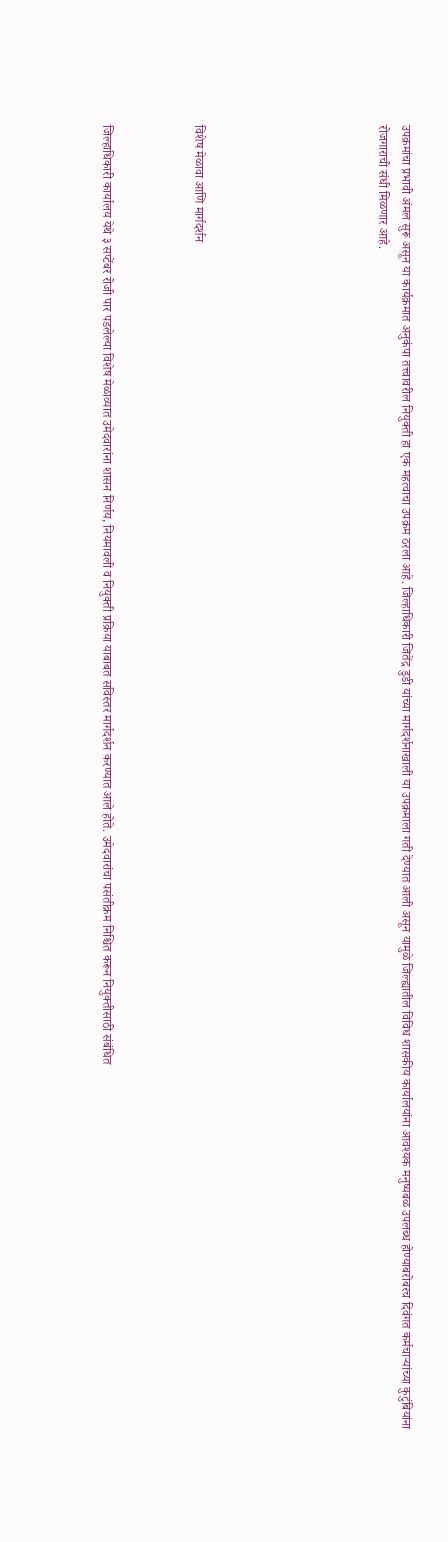उपक्रमांचा प्रभावी अंमल सुरू असून या कार्यक्रमात अनुकंपा तत्त्वावरील नियुक्ती हा एक महत्वाचा उपक्रम ठरला आहे. जिल्हाधिकारी जितेंद्र डुडी यांच्या मार्गदर्शनाखाली या उपक्रमाला गती देण्यात आली असून यामुळे जिल्ह्यातील विविध शासकीय कार्यालयांना आवश्यक मनुष्यबळ उपलब्ध होण्याबरोबरच दिवंगत कर्मचाऱ्यांच्या कुटुंबियांना रोजगाराची संधी मिळणार आहे.







विशेष मेळावा आणि मार्गदर्शन



जिल्हाधिकारी कार्यालय येथे ३ सप्टेंबर रोजी पार पडलेल्या विशेष मेळाव्यात उमेदवारांना शासन निर्णय, नियमावली व नियुक्ती प्रक्रिया याबाबत सविस्तर मार्गदर्शन करण्यात आले होते. उमेदवारांचा पसंतीक्रम निश्चित करून नियुक्तीसाठी संबंधित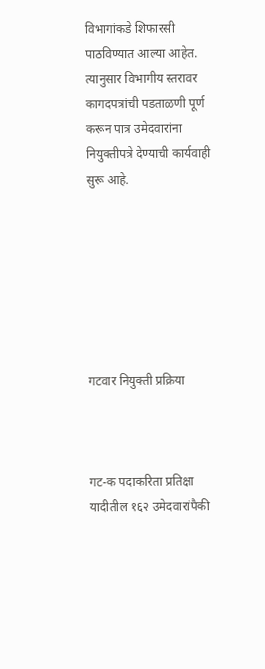विभागांकडे शिफारसी पाठविण्यात आल्या आहेत. त्यानुसार विभागीय स्तरावर कागदपत्रांची पडताळणी पूर्ण करून पात्र उमेदवारांना नियुक्तीपत्रे देण्याची कार्यवाही सुरू आहे.







गटवार नियुक्ती प्रक्रिया



गट-क पदाकरिता प्रतिक्षा यादीतील १६२ उमेदवारांपैकी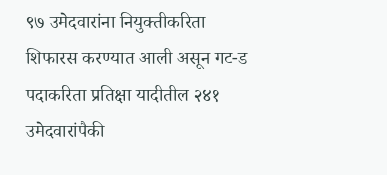९७ उमेदवारांना नियुक्तीकरिता शिफारस करण्यात आली असून गट-ड पदाकरिता प्रतिक्षा यादीतील २४१ उमेदवारांपैकी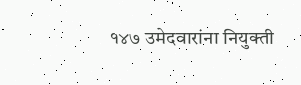१४७ उमेदवारांना नियुक्ती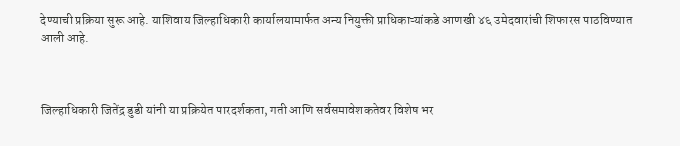देण्याची प्रक्रिया सुरू आहे. याशिवाय जिल्हाधिकारी कार्यालयामार्फत अन्य नियुक्ती प्राधिकाऱ्यांकडे आणखी ४६ उमेदवारांची शिफारस पाठविण्यात आली आहे.



जिल्हाधिकारी जितेंद्र डुडी यांनी या प्रक्रियेत पारदर्शकता, गती आणि सर्वसमावेशकतेवर विशेष भर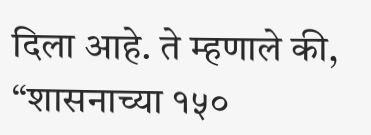दिला आहे. ते म्हणाले की, “शासनाच्या १५०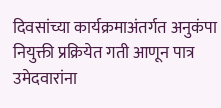दिवसांच्या कार्यक्रमाअंतर्गत अनुकंपा नियुक्ती प्रक्रियेत गती आणून पात्र उमेदवारांना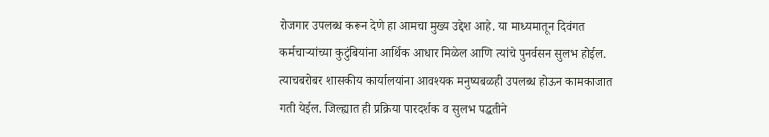रोजगार उपलब्ध करून देणे हा आमचा मुख्य उद्देश आहे. या माध्यमातून दिवंगत कर्मचाऱ्यांच्या कुटुंबियांना आर्थिक आधार मिळेल आणि त्यांचे पुनर्वसन सुलभ होईल. त्याचबरोबर शासकीय कार्यालयांना आवश्यक मनुष्यबळही उपलब्ध होऊन कामकाजात गती येईल. जिल्ह्यात ही प्रक्रिया पारदर्शक व सुलभ पद्धतीने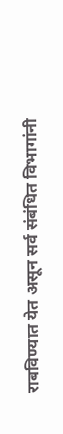राबविण्यात येत असून सर्व संबंधित विभागांनी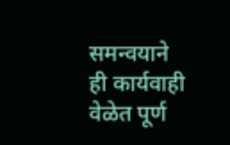समन्वयाने ही कार्यवाही वेळेत पूर्ण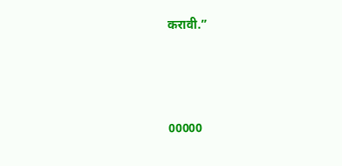करावी.”



00000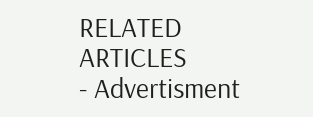RELATED ARTICLES
- Advertisment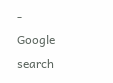-
Google search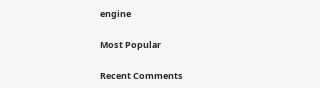engine

Most Popular

Recent Comments